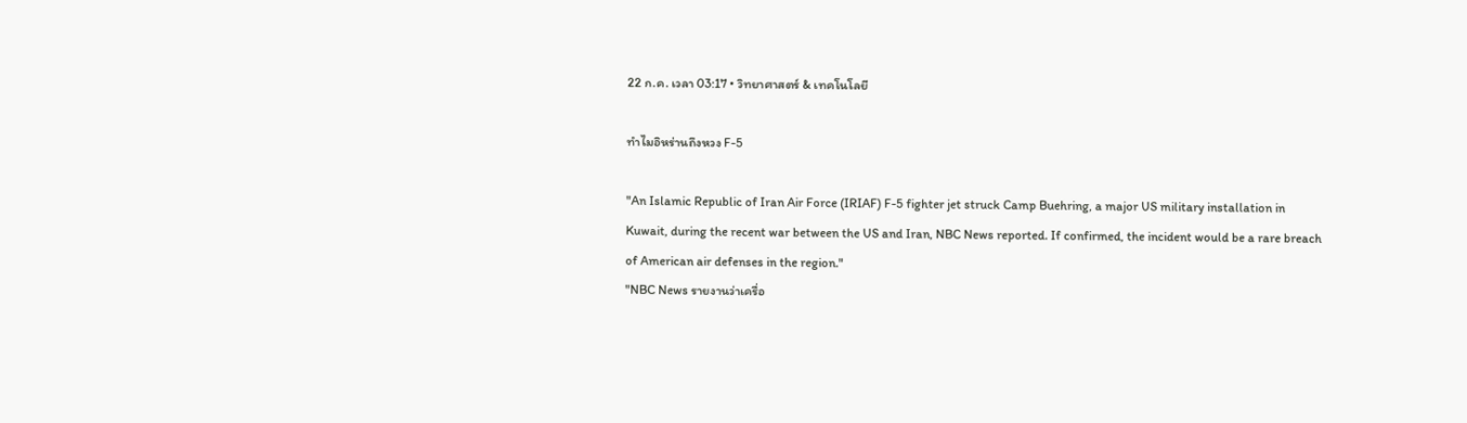22 ก.ค. เวลา 03:17 • วิทยาศาสตร์ & เทคโนโลยี

ทำไมอิหร่านถึงหวง F-5

"An Islamic Republic of Iran Air Force (IRIAF) F-5 fighter jet struck Camp Buehring, a major US military installation in Kuwait, during the recent war between the US and Iran, NBC News reported. If confirmed, the incident would be a rare breach of American air defenses in the region."
"NBC News รายงานว่าเครื่อ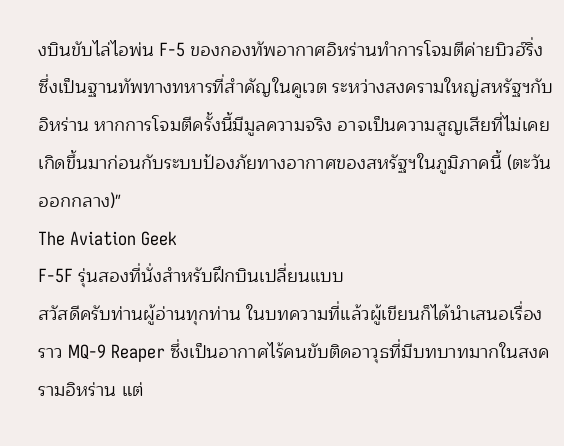งบินขับไล่ไอพ่น F-5 ของกองทัพอากาศอิหร่านทำการโจมตีค่ายบิวฮ์ริ่ง ซึ่งเป็นฐานทัพทางทหารที่สำคัญในคูเวต ระหว่างสงครามใหญ่สหรัฐฯกับอิหร่าน หากการโจมตีครั้งนี้มีมูลความจริง อาจเป็นความสูญเสียที่ไม่เคยเกิดขึ้นมาก่อนกับระบบป้องภัยทางอากาศของสหรัฐฯในภูมิภาคนี้ (ตะวันออกกลาง)"
The Aviation Geek
F-5F รุ่นสองที่นั่งสำหรับฝึกบินเปลี่ยนแบบ
สวัสดีครับท่านผู้อ่านทุกท่าน ในบทความที่แล้วผู้เขียนก็ได้นำเสนอเรื่องราว MQ-9 Reaper ซึ่งเป็นอากาศไร้คนขับติดอาวุธที่มีบทบาทมากในสงครามอิหร่าน แต่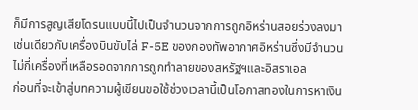ก็มีการสูญเสียโดรนแบบนี้ไปเป็นจำนวนจากการถูกอิหร่านสอยร่วงลงมา เช่นเดียวกับเครื่องบินขับไล่ F-5E ของกองทัพอากาศอิหร่านซึ่งมีจำนวนไม่กี่เครื่องที่เหลือรอดจากการถูกทำลายของสหรัฐฯและอิสราเอล
ก่อนที่จะเข้าสู่บทความผู้เขียนขอใช้ช่วงเวลานี้เป็นโอกาสทองในการหาเงิน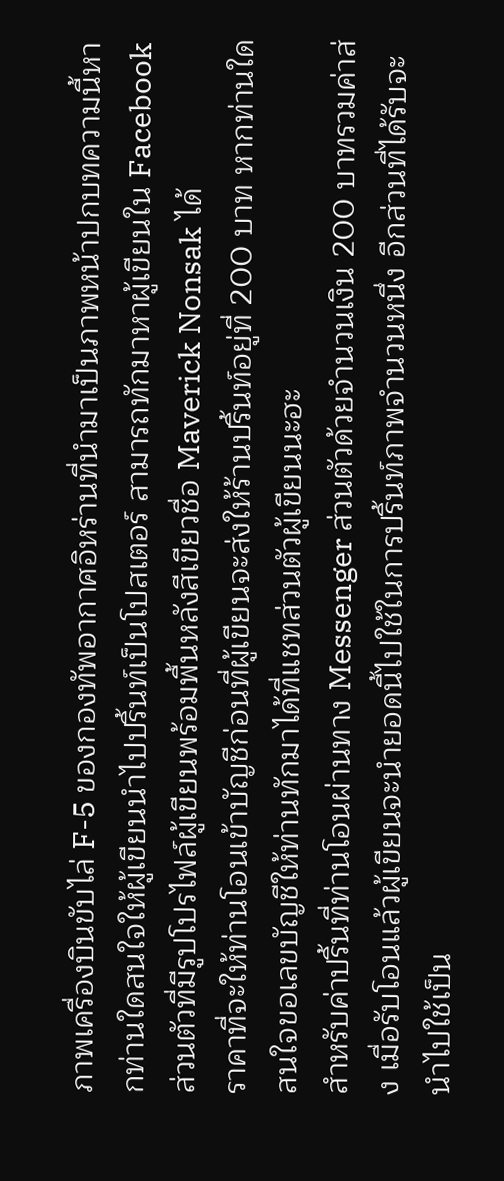ภาพเครื่องบินขับไล่ F-5 ของกองทัพอากาศอิหร่านที่นำมาเป็นภาพหน้าปกบทความนี้หากท่านใดสนใจให้ผู้เขียนนำไปปริ้นท์เป็นโปสเตอร์ สามารถทักมาหาผู้เขียนใน Facebook ส่วนตัวที่มีรูปโปรไฟล์ผู้เขียนพร้อมพื้นหลังสีเขียวชื่อ Maverick Nonsak ได้
ราคาที่จะให้ท่านโอนเข้าบัญชีก่อนที่ผู้เขียนจะส่งให้ร้านปริ้นท์อยู่ที่ 200 บาท หากท่านใดสนใจขอเลขบัญชีให้ท่านทักมาได้ที่แชทส่วนตัวผู้เขียนนะฮะ
สำหรับค่าปริ้นที่ท่านโอนผ่านทาง Messenger ส่วนตัวด้วยจำนวนเงิน 200 บาทรวมค่าส่ง เมื่อรับโอนแล้วผู้เขียนจะนำยอดนี้ไปใช้ในการปริ้นท์ภาพจำนวนหนึ่ง อีกส่วนที่ได้รับจะนำไปใช้เป็น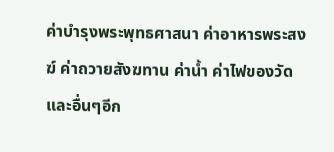ค่าบำรุงพระพุทธศาสนา ค่าอาหารพระสงฆ์ ค่าถวายสังฆทาน ค่าน้ำ ค่าไฟของวัดและอื่นๆอีก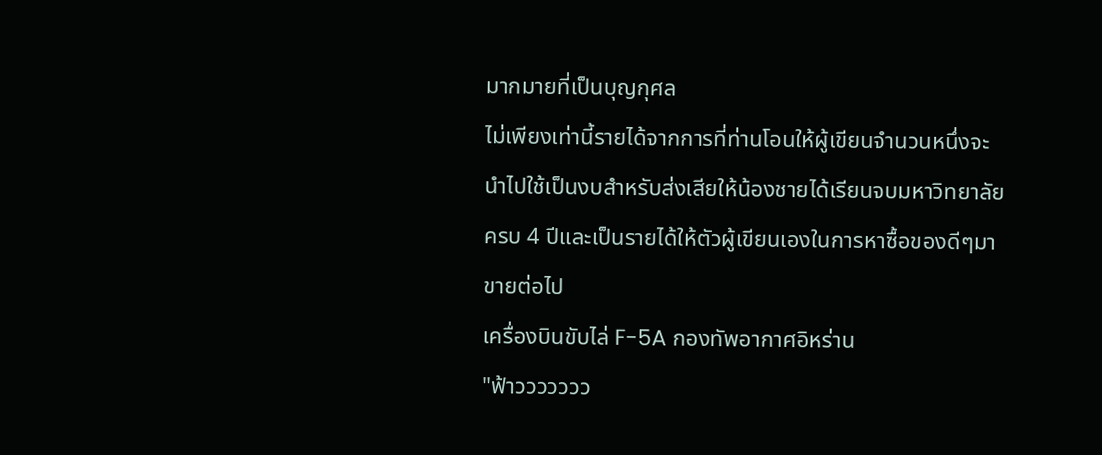มากมายที่เป็นบุญกุศล
ไม่เพียงเท่านี้รายได้จากการที่ท่านโอนให้ผู้เขียนจำนวนหนึ่งจะนำไปใช้เป็นงบสำหรับส่งเสียให้น้องชายได้เรียนจบมหาวิทยาลัยครบ 4 ปีและเป็นรายได้ให้ตัวผู้เขียนเองในการหาซื้อของดีๆมาขายต่อไป
เครื่องบินขับไล่ F-5A กองทัพอากาศอิหร่าน
"ฟ้าววววววว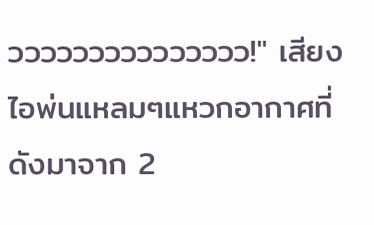ววววววววววววววว!" เสียงไอพ่นแหลมๆแหวกอากาศที่ดังมาจาก 2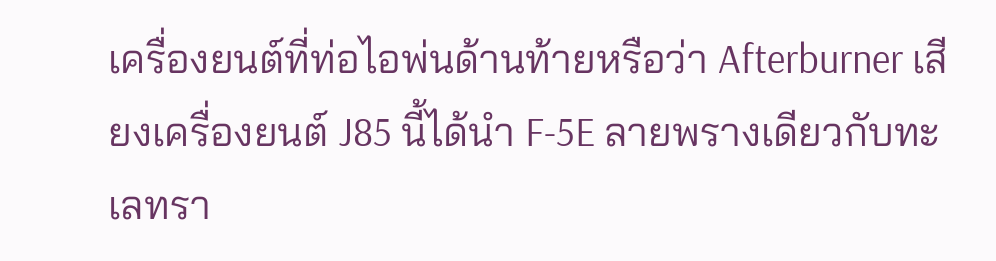เครื่องยนต์ที่ท่อไอพ่นด้านท้ายหรือว่า Afterburner เสียงเครื่องยนต์ J85 นี้ได้นำ F-5E ลายพรางเดียวกับทะเลทรา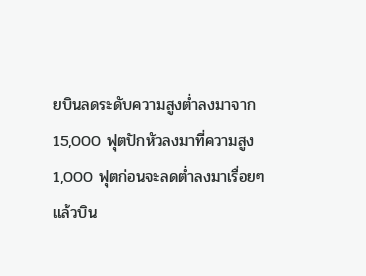ยบินลดระดับความสูงต่ำลงมาจาก 15,000 ฟุตปักหัวลงมาที่ความสูง 1,000 ฟุตก่อนจะลดต่ำลงมาเรื่อยๆ แล้วบิน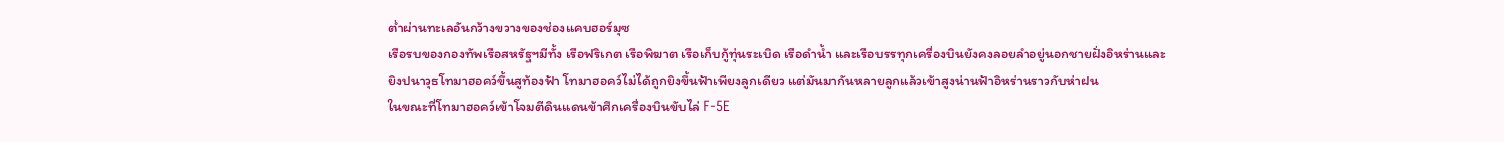ต่ำผ่านทะเลอันกว้างขวางของช่องแคบฮอร์มุซ
เรือรบของกองทัพเรือสหรัฐฯมีทั้ง เรือฟริเกต เรือพิฆาต เรือเก็บกู้ทุ่นระเบิด เรือดำน้ำ และเรือบรรทุกเครื่องบินยังคงลอยลำอยู่นอกชายฝั่งอิหร่านและยิงปนาวุธโทมาฮอคว์ขึ้นสูท้องฟ้า โทมาฮอคว์ไม่ได้ถูกยิงขึ้นฟ้าเพียงลูกเดียว แต่มันมากันหลายลูกแล้วเข้าสูงน่านฟ้าอิหร่านราวกับห่าฝน
ในขณะที่โทมาฮอคว์เข้าโจมตีดินแดนข้าศึกเครื่องบินขับไล่ F-5E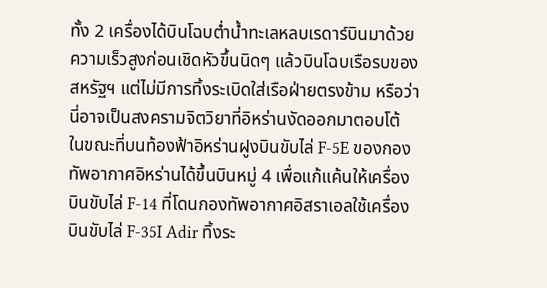ทั้ง 2 เครื่องได้บินโฉบต่ำน้ำทะเลหลบเรดาร์บินมาด้วยความเร็วสูงก่อนเชิดหัวขึ้นนิดๆ แล้วบินโฉบเรือรบของสหรัฐฯ แต่ไม่มีการทิ้งระเบิดใส่เรือฝ่ายตรงข้าม หรือว่านี่อาจเป็นสงครามจิตวิยาที่อิหร่านงัดออกมาตอบโต้
ในขณะที่บนท้องฟ้าอิหร่านฝูงบินขับไล่ F-5E ของกองทัพอากาศอิหร่านได้ขึ้นบินหมู่ 4 เพื่อแก้แค้นให้เครื่องบินขับไล่ F-14 ที่โดนกองทัพอากาศอิสราเอลใช้เครื่องบินขับไล่ F-35I Adir ทิ้งระ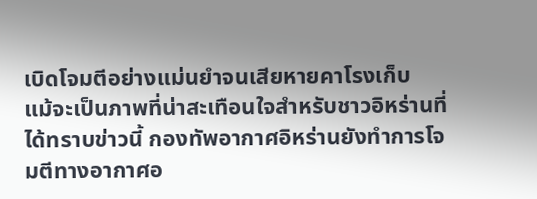เบิดโจมตีอย่างแม่นยำจนเสียหายคาโรงเก็บ
แม้จะเป็นภาพที่น่าสะเทือนใจสำหรับชาวอิหร่านที่ได้ทราบข่าวนี้ กองทัพอากาศอิหร่านยังทำการโจมตีทางอากาศอ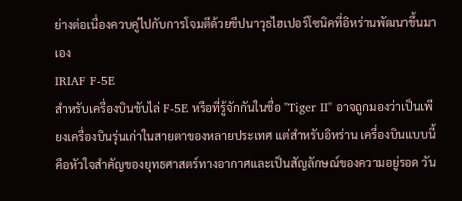ย่างต่อเนื่องควบคู่ไปกับการโจมตีด้วยขีปนาวุธไฮเปอร์โซนิคที่อิหร่านพัฒนาขึ้นมาเอง
IRIAF F-5E
สำหรับเครื่องบินขับไล่ F-5E หรือที่รู้จักกันในชื่อ "Tiger II" อาจถูกมองว่าเป็นเพียงเครื่องบินรุ่นเก่าในสายตาของหลายประเทศ แต่สำหรับอิหร่าน เครื่องบินแบบนี้คือหัวใจสำคัญของยุทธศาสตร์ทางอากาศและเป็นสัญลักษณ์ของความอยู่รอด วัน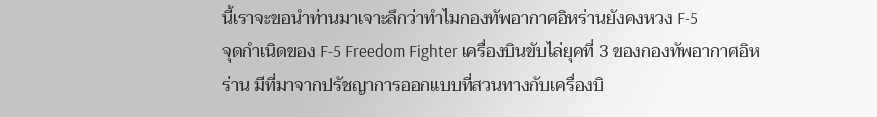นี้เราจะขอนำท่านมาเจาะลึกว่าทำไมกองทัพอากาศอิหร่านยังคงหวง F-5
จุดกำเนิดของ F-5 Freedom Fighter เครื่องบินขับไล่ยุคที่ 3 ของกองทัพอากาศอิหร่าน มีที่มาจากปรัชญาการออกแบบที่สวนทางกับเครื่องบิ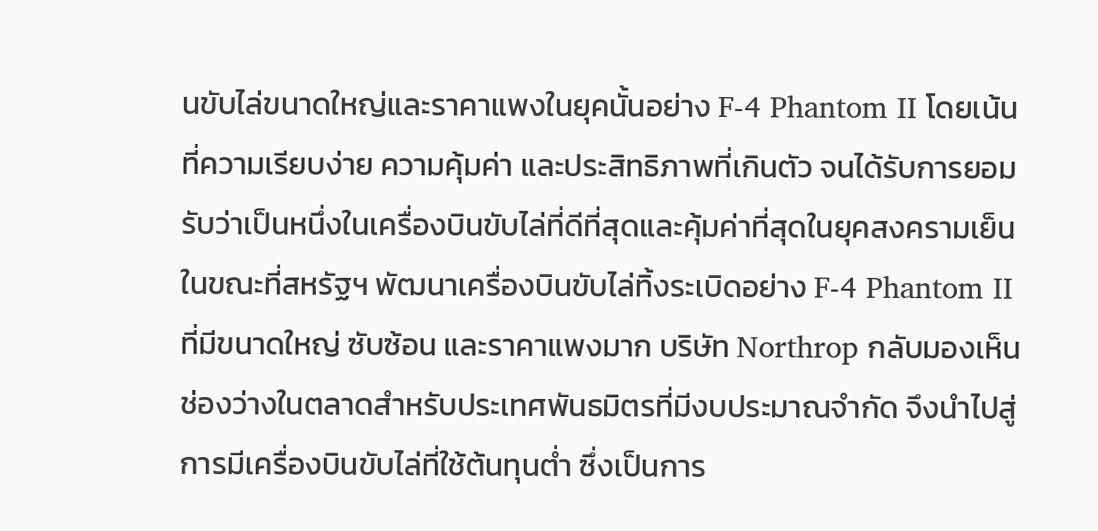นขับไล่ขนาดใหญ่และราคาแพงในยุคนั้นอย่าง F-4 Phantom II โดยเน้นที่ความเรียบง่าย ความคุ้มค่า และประสิทธิภาพที่เกินตัว จนได้รับการยอมรับว่าเป็นหนึ่งในเครื่องบินขับไล่ที่ดีที่สุดและคุ้มค่าที่สุดในยุคสงครามเย็น
ในขณะที่สหรัฐฯ พัฒนาเครื่องบินขับไล่ทิ้งระเบิดอย่าง F-4 Phantom II ที่มีขนาดใหญ่ ซับซ้อน และราคาแพงมาก บริษัท Northrop กลับมองเห็นช่องว่างในตลาดสำหรับประเทศพันธมิตรที่มีงบประมาณจำกัด จึงนำไปสู่การมีเครื่องบินขับไล่ที่ใช้ต้นทุนต่ำ ซึ่งเป็นการ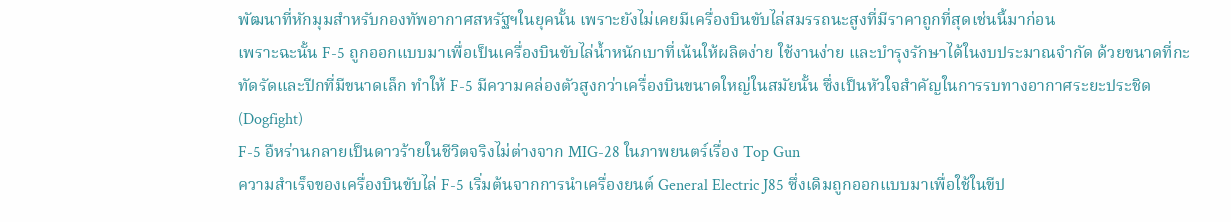พัฒนาที่หักมุมสำหรับกองทัพอากาศสหรัฐฯในยุคนั้น เพราะยังไม่เคยมีเครื่องบินขับไล่สมรรถนะสูงที่มีราคาถูกที่สุดเช่นนี้มาก่อน
เพราะฉะนั้น F-5 ถูกออกแบบมาเพื่อเป็นเครื่องบินขับไล่น้ำหนักเบาที่เน้นให้ผลิตง่าย ใช้งานง่าย และบำรุงรักษาได้ในงบประมาณจำกัด ด้วยขนาดที่กะทัดรัดและปีกที่มีขนาดเล็ก ทำให้ F-5 มีความคล่องตัวสูงกว่าเครื่องบินขนาดใหญ่ในสมัยนั้น ซึ่งเป็นหัวใจสำคัญในการรบทางอากาศระยะประชิด (Dogfight)
F-5 อืหร่านกลายเป็นดาวร้ายในชีวิตจริงไม่ต่างจาก MIG-28 ในภาพยนตร์เรื่อง Top Gun
ความสำเร็จของเครื่องบินขับไล่ F-5 เริ่มต้นจากการนำเครื่องยนต์ General Electric J85 ซึ่งเดิมถูกออกแบบมาเพื่อใช้ในขีป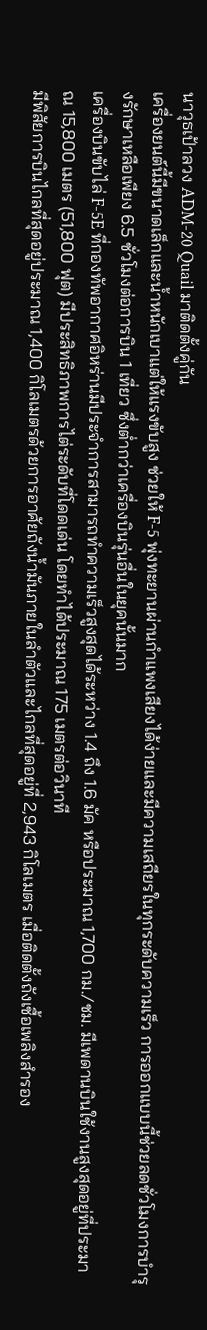นาวุธเป้าลวง ADM-20 Quail มาติดตั้งคู่กัน
เครื่องยนต์นี้มีขนาดเล็กและน้ำหนักเบาแต่ให้แรงขับสูง ช่วยให้ F-5 พุ่งทะยานผ่านกำแพงเสียงได้ง่ายและมีความเสถียรในทุกระดับความเร็ว การออกแบบนี้ช่วยลดชั่วโมงการบำรุงรักษาเหลือเพียง 6.5 ชั่วโมงต่อการบิน 1 เที่ยว ซึ่งต่ำกว่าเครื่องบินรุ่นอื่นในยุคนั้นมาก
เครื่องบินขับไล่ F-5E ที่กองทัพอากาศอิหร่านมีประจำการสามารถทำความเร็วสูงสุดได้ระหว่าง 1.4 ถึง 1.6 มัค หรือประมาณ 1,700 กม./ชม. มีเพดานบินใช้งานสูงสุดอยู่ที่ประมาณ 15,800 เมตร (51,800 ฟุต) มีประสิทธิภาพการไต่ระดับที่โดดเด่น โดยทำได้ประมาณ 175 เมตรต่อวินาที
มีพิสัยการบินไกลที่สุดอยู่ประมาณ 1,400 กิโลเมตรด้วยการอาศัยถังน้ำมันภายในลำตัวและไกลที่สุดอยู่ที่ 2,943 กิโลเมตร เมื่อติดตั้งถังเชื้อเพลิงสำรอง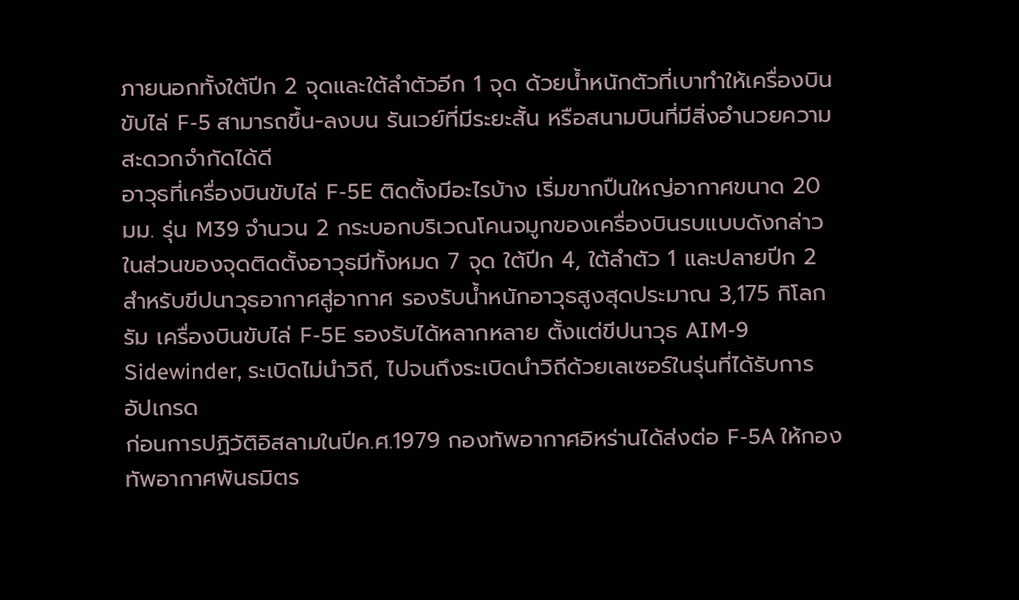ภายนอกทั้งใต้ปีก 2 จุดและใต้ลำตัวอีก 1 จุด ด้วยน้ำหนักตัวที่เบาทำให้เครื่องบินขับไล่ F-5 สามารถขึ้น-ลงบน รันเวย์ที่มีระยะสั้น หรือสนามบินที่มีสิ่งอำนวยความสะดวกจำกัดได้ดี
อาวุธที่เครื่องบินขับไล่ F-5E ติดตั้งมีอะไรบ้าง เริ่มขากปืนใหญ่อากาศขนาด 20 มม. รุ่น M39 จำนวน 2 กระบอกบริเวณโคนจมูกของเครื่องบินรบแบบดังกล่าว ในส่วนของจุดติดตั้งอาวุธมีทั้งหมด 7 จุด ใต้ปีก 4, ใต้ลำตัว 1 และปลายปีก 2 สำหรับขีปนาวุธอากาศสู่อากาศ รองรับน้ำหนักอาวุธสูงสุดประมาณ 3,175 กิโลกรัม เครื่องบินขับไล่ F-5E รองรับได้หลากหลาย ตั้งแต่ขีปนาวุธ AIM-9 Sidewinder, ระเบิดไม่นำวิถี, ไปจนถึงระเบิดนำวิถีด้วยเลเซอร์ในรุ่นที่ได้รับการอัปเกรด
ก่อนการปฏิวัติอิสลามในปีค.ศ.1979 กองทัพอากาศอิหร่านได้ส่งต่อ F-5A ให้กองทัพอากาศพันธมิตร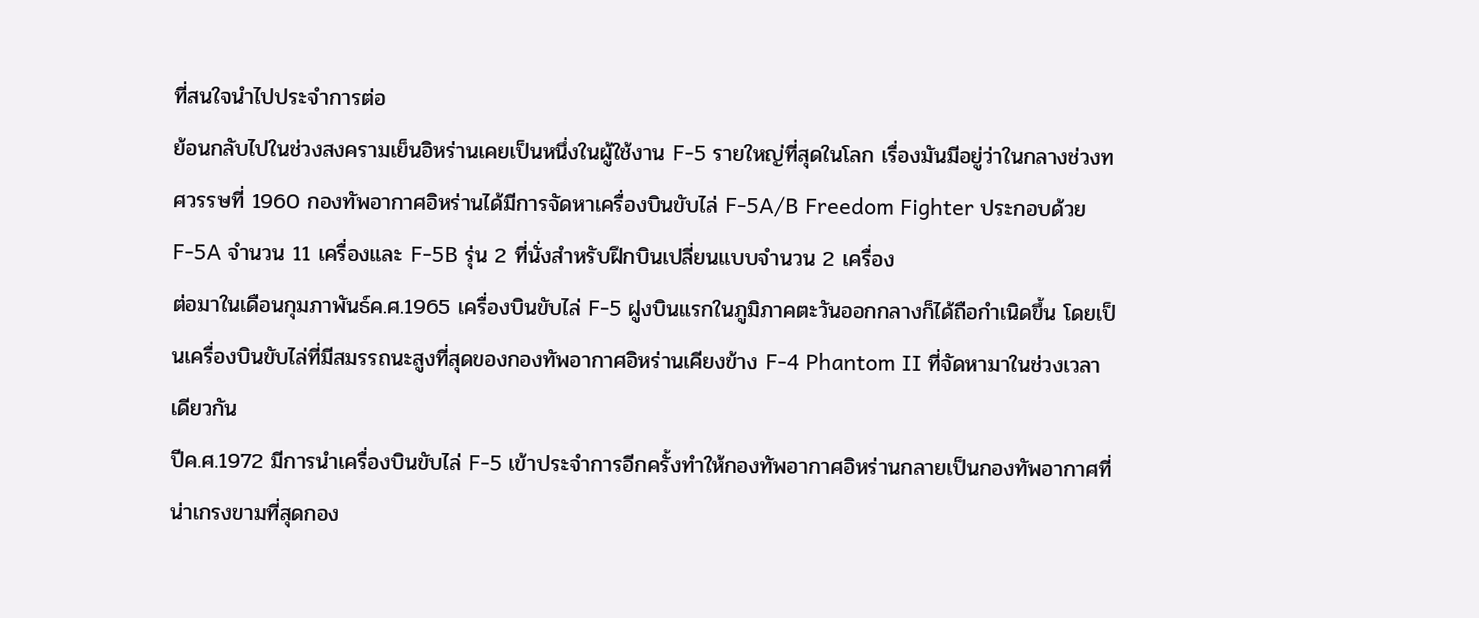ที่สนใจนำไปประจำการต่อ
ย้อนกลับไปในช่วงสงครามเย็นอิหร่านเคยเป็นหนึ่งในผู้ใช้งาน F-5 รายใหญ่ที่สุดในโลก เรื่องมันมีอยู่ว่าในกลางช่วงทศวรรษที่ 1960 กองทัพอากาศอิหร่านได้มีการจัดหาเครื่องบินขับไล่ F-5A/B Freedom Fighter ประกอบด้วย F-5A จำนวน 11 เครื่องและ F-5B รุ่น 2 ที่นั่งสำหรับฝึกบินเปลี่ยนแบบจำนวน 2 เครื่อง
ต่อมาในเดือนกุมภาพันธ์ค.ศ.1965 เครื่องบินขับไล่ F-5 ฝูงบินแรกในภูมิภาคตะวันออกกลางก็ได้ถือกำเนิดขึ้น โดยเป็นเครื่องบินขับไล่ที่มีสมรรถนะสูงที่สุดของกองทัพอากาศอิหร่านเคียงข้าง F-4 Phantom II ที่จัดหามาในช่วงเวลาเดียวกัน
ปีค.ศ.1972 มีการนำเครื่องบินขับไล่ F-5 เข้าประจำการอีกครั้งทำให้กองทัพอากาศอิหร่านกลายเป็นกองทัพอากาศที่น่าเกรงขามที่สุดกอง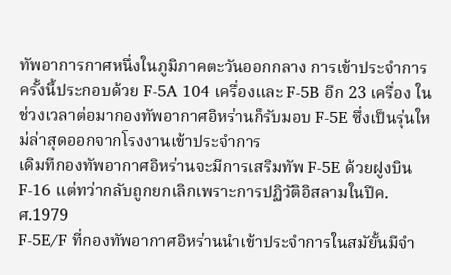ทัพอาการกาศหนึ่งในภูมิภาคตะวันออกกลาง การเข้าประจำการครั้งนี้ประกอบด้วย F-5A 104 เครื่องและ F-5B อีก 23 เครื่อง ในช่วงเวลาต่อมากองทัพอากาศอิหร่านก็รับมอบ F-5E ซึ่งเป็นรุ่นใหม่ล่าสุดออกจากโรงงานเข้าประจำการ
เดิมทีกองทัพอากาศอิหร่านจะมีการเสริมทัพ F-5E ด้วยฝูงบิน F-16 แต่ทว่ากลับถูกยกเลิกเพราะการปฏิวัติอิสลามในปีค.ศ.1979
F-5E/F ที่กองทัพอากาศอิหร่านนำเข้าประจำการในสมัยั้นมีจำ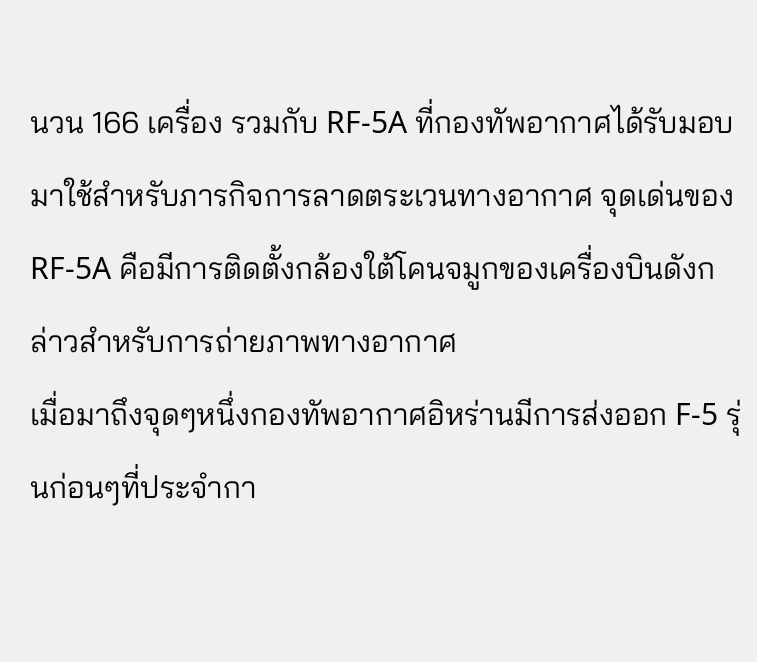นวน 166 เครื่อง รวมกับ RF-5A ที่กองทัพอากาศได้รับมอบมาใช้สำหรับภารกิจการลาดตระเวนทางอากาศ จุดเด่นของ RF-5A คือมีการติดตั้งกล้องใต้โคนจมูกของเครื่องบินดังกล่าวสำหรับการถ่ายภาพทางอากาศ
เมื่อมาถึงจุดๆหนึ่งกองทัพอากาศอิหร่านมีการส่งออก F-5 รุ่นก่อนๆที่ประจำกา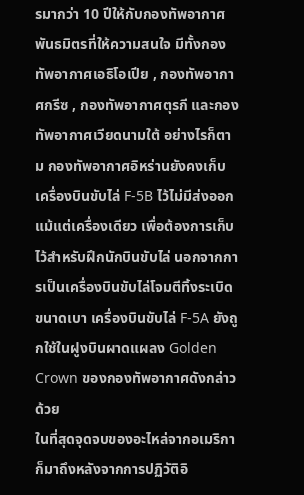รมากว่า 10 ปีให้กับกองทัพอากาศพันธมิตรที่ให้ความสนใจ มีทั้งกองทัพอากาศเอธิโอเปีย , กองทัพอากาศกรีซ , กองทัพอากาศตุรกี และกองทัพอากาศเวียดนามใต้ อย่างไรก็ตาม กองทัพอากาศอิหร่านยังคงเก็บเครื่องบินขับไล่ F-5B ไว้ไม่มีส่งออกแม้แต่เครื่องเดียว เพื่อต้องการเก็บไว้สำหรับฝึกนักบินขับไล่ นอกจากการเป็นเครื่องบินขับไล่โจมตีทิ้งระเบิดขนาดเบา เครื่องบินขับไล่ F-5A ยังถูกใช้ในฝูงบินผาดแผลง Golden Crown ของกองทัพอากาศดังกล่าวด้วย
ในที่สุดจุดจบของอะไหล่จากอเมริกาก็มาถึงหลังจากการปฏิวัติอิ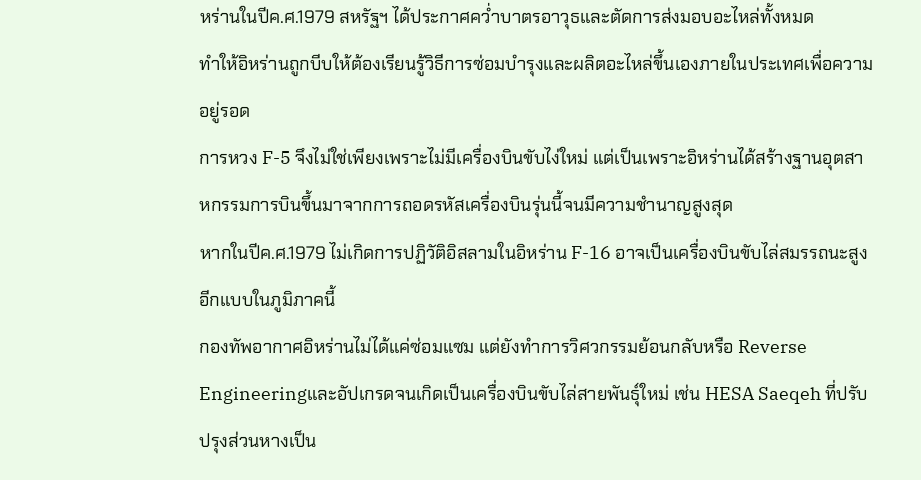หร่านในปีค.ศ.1979 สหรัฐฯ ได้ประกาศคว่ำบาตรอาวุธและตัดการส่งมอบอะไหล่ทั้งหมด
ทำให้อิหร่านถูกบีบให้ต้องเรียนรู้วิธีการซ่อมบำรุงและผลิตอะไหล่ขึ้นเองภายในประเทศเพื่อความอยู่รอด
การหวง F-5 จึงไม่ใช่เพียงเพราะไม่มีเครื่องบินขับไง่ใหม่ แต่เป็นเพราะอิหร่านได้สร้างฐานอุตสาหกรรมการบินขึ้นมาจากการถอดรหัสเครื่องบินรุ่นนี้จนมีความชำนาญสูงสุด
หากในปีค.ศ.1979 ไม่เกิดการปฏิวัติอิสลามในอิหร่าน F-16 อาจเป็นเครื่องบินขับไล่สมรรถนะสูงอีกแบบในภูมิภาคนี้
กองทัพอากาศอิหร่านไม่ได้แค่ซ่อมแซม แต่ยังทำการวิศวกรรมย้อนกลับหรือ Reverse Engineeringและอัปเกรดจนเกิดเป็นเครื่องบินขับไล่สายพันธุ์ใหม่ เช่น HESA Saeqeh ที่ปรับปรุงส่วนหางเป็น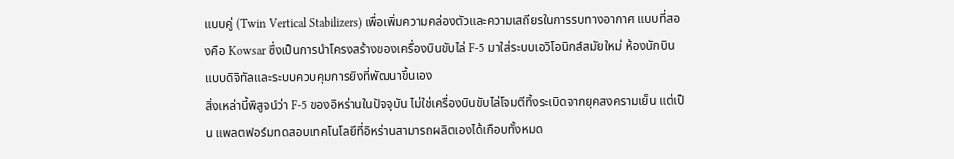แบบคู่ (Twin Vertical Stabilizers) เพื่อเพิ่มความคล่องตัวและความเสถียรในการรบทางอากาศ แบบที่สองคือ Kowsar ซึ่งเป็นการนำโครงสร้างของเครื่องบินขับไล่ F-5 มาใส่ระบบเอวิโอนิกส์สมัยใหม่ ห้องนักบินแบบดิจิทัลและระบบควบคุมการยิงที่พัฒนาขึ้นเอง
สิ่งเหล่านี้พิสูจน์ว่า F-5 ของอิหร่านในปัจจุบัน ไม่ใช่เครื่องบินขับไล่โจมตีทิ้งระเบิดจากยุคสงครามเย็น แต่เป็น แพลตฟอร์มทดสอบเทคโนโลยีที่อิหร่านสามารถผลิตเองได้เกือบทั้งหมด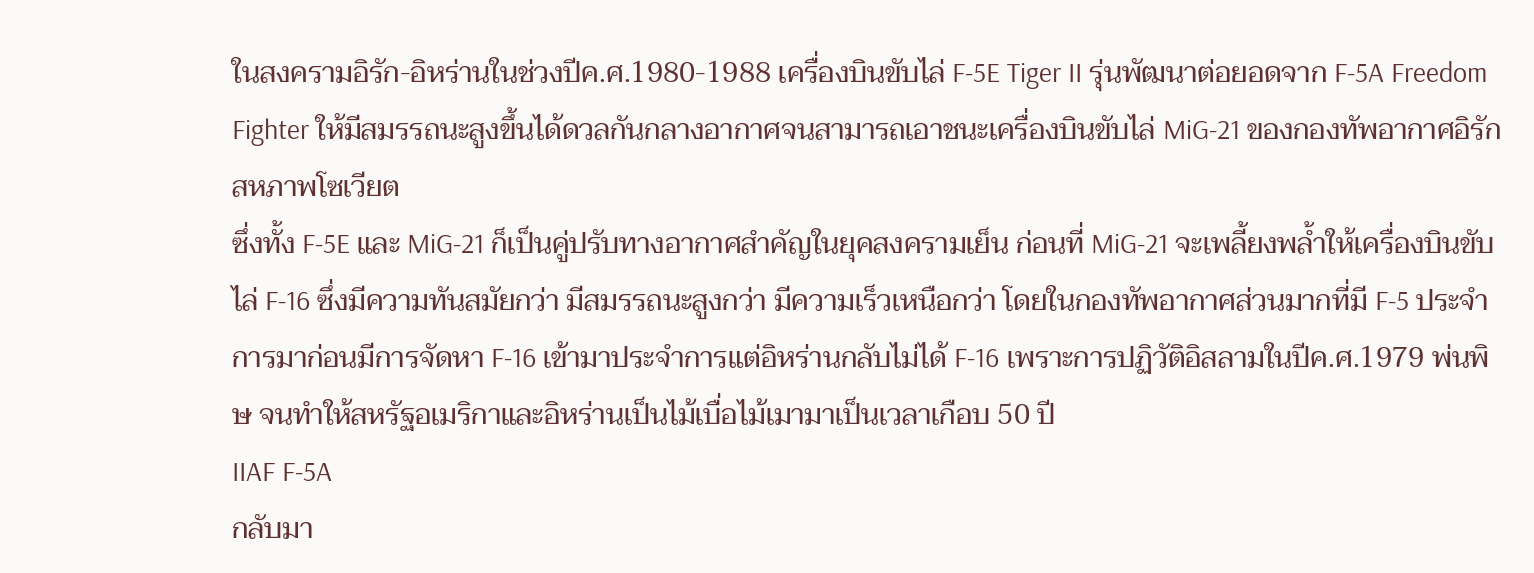ในสงครามอิรัก-อิหร่านในช่วงปีค.ศ.1980-1988 เครื่องบินขับไล่ F-5E Tiger II รุ่นพัฒนาต่อยอดจาก F-5A Freedom Fighter ให้มีสมรรถนะสูงขึ้นได้ดวลกันกลางอากาศจนสามารถเอาชนะเครื่องบินขับไล่ MiG-21 ของกองทัพอากาศอิรักสหภาพโซเวียต
ซึ่งทั้ง F-5E และ MiG-21 ก็เป็นคู่ปรับทางอากาศสำคัญในยุคสงครามเย็น ก่อนที่ MiG-21 จะเพลี้ยงพล้ำให้เครื่องบินขับไล่ F-16 ซึ่งมีความทันสมัยกว่า มีสมรรถนะสูงกว่า มีความเร็วเหนือกว่า โดยในกองทัพอากาศส่วนมากที่มี F-5 ประจำการมาก่อนมีการจัดหา F-16 เข้ามาประจำการแต่อิหร่านกลับไม่ได้ F-16 เพราะการปฏิวัติอิสลามในปีค.ศ.1979 พ่นพิษ จนทำให้สหรัฐอเมริกาและอิหร่านเป็นไม้เบื่อไม้เมามาเป็นเวลาเกือบ 50 ปี
IIAF F-5A
กลับมา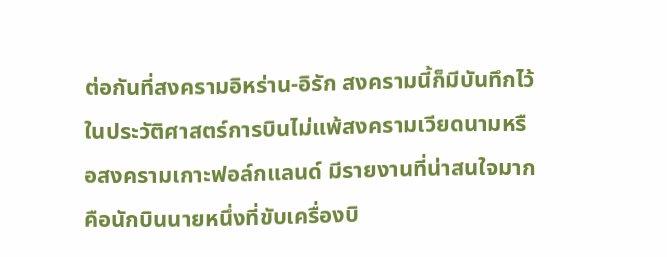ต่อกันที่สงครามอิหร่าน-อิรัก สงครามนี้ก็มีบันทึกไว้ในประวัติศาสตร์การบินไม่แพ้สงครามเวียดนามหรือสงครามเกาะฟอล์กแลนด์ มีรายงานที่น่าสนใจมากคือนักบินนายหนึ่งที่ขับเครื่องบิ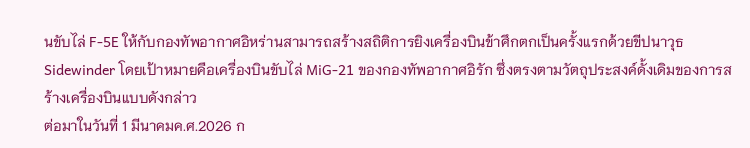นขับไล่ F-5E ให้กับกองทัพอากาศอิหร่านสามารถสร้างสถิติการยิงเครื่องบินข้าศึกตกเป็นครั้งแรกด้วยขีปนาวุธ Sidewinder โดยเป้าหมายคือเครื่องบินขับไล่ MiG-21 ของกองทัพอากาศอิรัก ซึ่งตรงตามวัตถุประสงค์ดั้งเดิมของการสร้างเครื่องบินแบบดังกล่าว
ต่อมาในวันที่ 1 มีนาคมค.ศ.2026 ก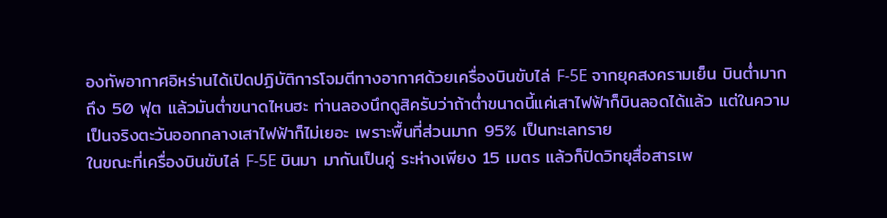องทัพอากาศอิหร่านได้เปิดปฏิบัติการโจมตีทางอากาศด้วยเครื่องบินขับไล่ F-5E จากยุคสงครามเย็น บินต่ำมากถึง 50 ฟุต แล้วมันต่ำขนาดไหนฮะ ท่านลองนึกดูสิครับว่าถ้าต่ำขนาดนี้แค่เสาไฟฟ้าก็บินลอดได้แล้ว แต่ในความเป็นจริงตะวันออกกลางเสาไฟฟ้าก็ไม่เยอะ เพราะพื้นที่ส่วนมาก 95% เป็นทะเลทราย
ในขณะที่เครื่องบินขับไล่ F-5E บินมา มากันเป็นคู่ ระห่างเพียง 15 เมตร แล้วก็ปิดวิทยุสื่อสารเพ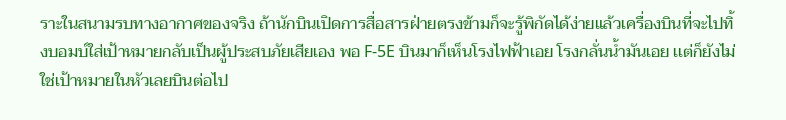ราะในสนามรบทางอากาศของจริง ถ้านักบินเปิดการสื่อสารฝ่ายตรงข้ามก็จะรู้พิกัดได้ง่ายแล้วเครื่องบินที่จะไปทิ้งบอมบ์ใส่เป้าหมายกลับเป็นผู้ประสบภัยเสียเอง พอ F-5E บินมาก็เห็นโรงไฟฟ้าเอย โรงกลั่นน้ำมันเอย เเต่ก็ยังไม่ใช่เป้าหมายในหัวเลยบินต่อไป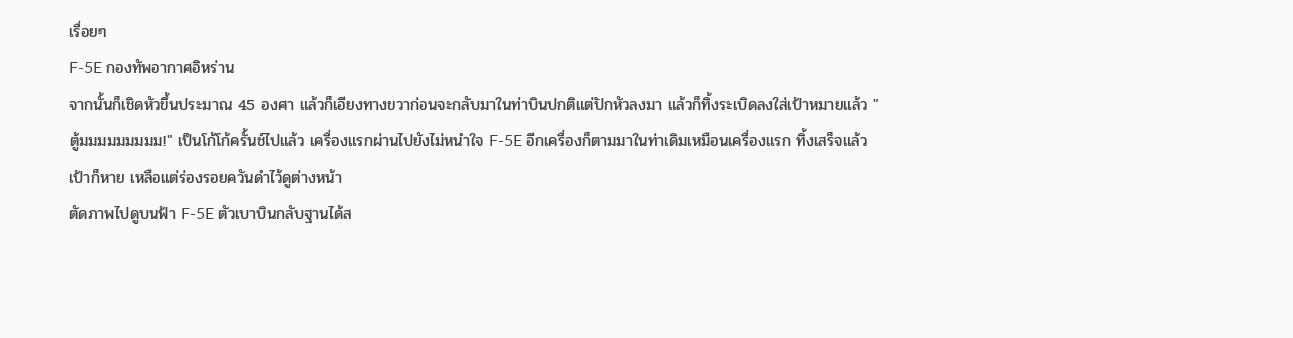เรื่อยๆ
F-5E กองทัพอากาศอิหร่าน
จากนั้นก็เชิดหัวขึ้นประมาณ 45 องศา แล้วก็เอียงทางขวาก่อนจะกลับมาในท่าบินปกติแต่ปักหัวลงมา แล้วก็ทิ้งระเบิดลงใส่เป้าหมายแล้ว "ตู้มมมมมมมมม!" เป็นโก้โก้ครั้นช์ไปแล้ว เครื่องแรกผ่านไปยังไม่หนำใจ F-5E อีกเครื่องก็ตามมาในท่าเดิมเหมือนเครื่องแรก ทิ้งเสร็จแล้วเป้าก็หาย เหลือแต่ร่องรอยควันดำไว้ดูต่างหน้า
ตัดภาพไปดูบนฟ้า F-5E ตัวเบาบินกลับฐานได้ส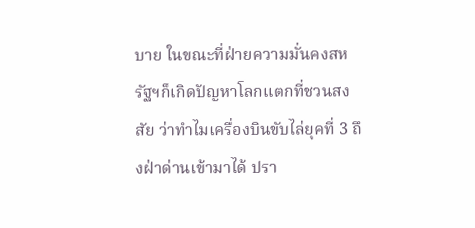บาย ในขณะที่ฝ่ายความมั่นคงสหรัฐฯก็เกิดปัญหาโลกแตกที่ชวนสงสัย ว่าทำไมเครื่องบินขับไล่ยุคที่ 3 ถึงฝ่าด่านเข้ามาได้ ปรา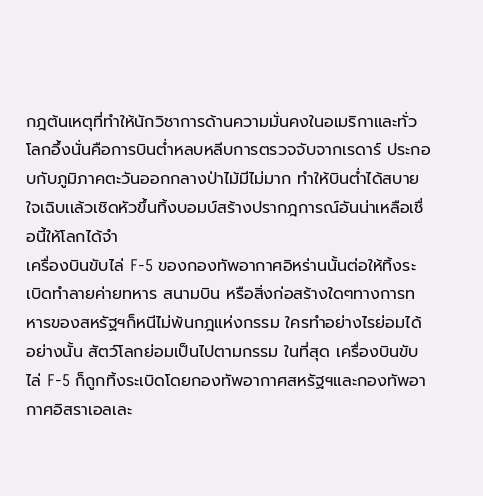กฎต้นเหตุที่ทำให้นักวิชาการด้านความมั่นคงในอเมริกาและทั่วโลกอึ้งนั่นคือการบินต่ำหลบหลีบการตรวจจับจากเรดาร์ ประกอบกับภูมิภาคตะวันออกกลางป่าไม้มีไม่มาก ทำให้บินต่ำได้สบายใจเฉิบเเล้วเชิดหัวขึ้นทิ้งบอมบ์สร้างปรากฎการณ์อันน่าเหลือเชื่อนี้ให้โลกได้จำ
เครื่องบินขับไล่ F-5 ของกองทัพอากาศอิหร่านนั้นต่อให้ทิ้งระเบิดทำลายค่ายทหาร สนามบิน หรือสิ่งก่อสร้างใดๆทางการทหารของสหรัฐฯก็หนีไม่พ้นกฎแห่งกรรม ใครทำอย่างไรย่อมได้อย่างนั้น สัตว์โลกย่อมเป็นไปตามกรรม ในที่สุด เครื่องบินขับไล่ F-5 ก็ถูกทิ้งระเบิดโดยกองทัพอากาศสหรัฐฯและกองทัพอากาศอิสราเอลเละ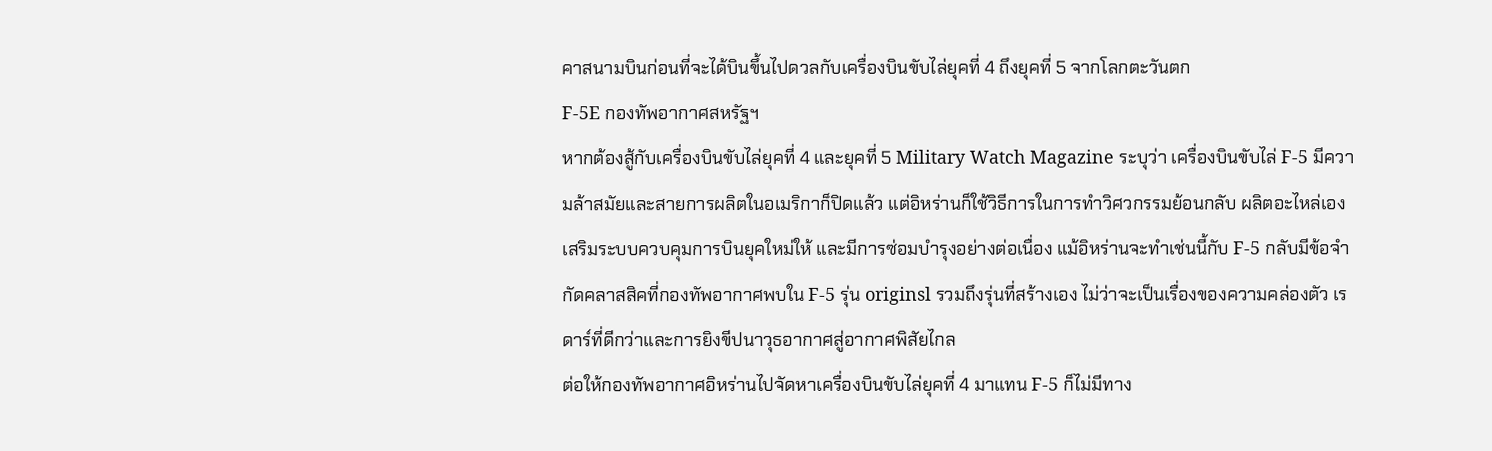คาสนามบินก่อนที่จะได้บินขึ้นไปดวลกับเครื่องบินขับไล่ยุคที่ 4 ถึงยุคที่ 5 จากโลกตะวันตก
F-5E กองทัพอากาศสหรัฐฯ
หากต้องสู้กับเครื่องบินขับไล่ยุคที่ 4 และยุคที่ 5 Military Watch Magazine ระบุว่า เครื่องบินขับไล่ F-5 มีความล้าสมัยและสายการผลิตในอเมริกาก็ปิดแล้ว แต่อิหร่านก็ใช้วิธีการในการทำวิศวกรรมย้อนกลับ ผลิตอะไหล่เอง เสริมระบบควบคุมการบินยุคใหม่ให้ และมีการซ่อมบำรุงอย่างต่อเนื่อง แม้อิหร่านจะทำเช่นนี้กับ F-5 กลับมีข้อจำกัดคลาสสิคที่กองทัพอากาศพบใน F-5 รุ่น originsl รวมถึงรุ่นที่สร้างเอง ไม่ว่าจะเป็นเรื่องของความคล่องตัว เรดาร์ที่ดีกว่าและการยิงขีปนาวุธอากาศสู่อากาศพิสัยไกล
ต่อให้กองทัพอากาศอิหร่านไปจัดหาเครื่องบินขับไล่ยุคที่ 4 มาแทน F-5 ก็ไม่มีทาง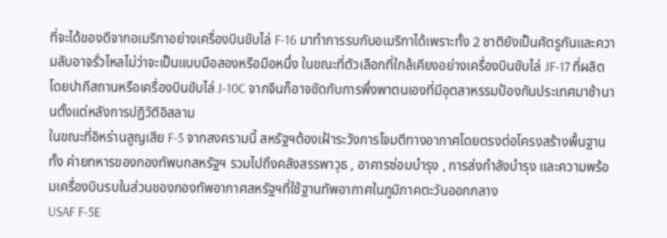ที่จะได้ของดีจากอเมริกาอย่างเครื่องบินขับไล่ F-16 มาทำการรบกับอเมริกาได้เพราะทั้ง 2 ชาติยังเป็นศัตรูกันและความลับอาจรั่วไหลไม่ว่าจะเป็นแบบมือสองหรือมือหนึ่ง ในขณะที่ตัวเลือกที่ใกล้เคียงอย่างเครื่องบินขับไล่ JF-17 ที่ผลิตโดยปากีสถานหรือเครื่องบินขับไล่ J-10C จากจีนก็อาจขัดกับการพึ่งพาตนเองที่มีอุตสาหรรมป้องกันประเทศมาช้านานตั้งแต่หลังการปฏิวัติอิสลาม
ในขณะที่อิหร่านสูญเสีย F-5 จากสงครามนี้ สหรัฐฯต้องเฝ้าระวังการโจมตีทางอากาศโดยตรงต่อโครงสร้างพื้นฐานทั้ง ค่ายทหารของกองทัพบกสหรัฐฯ รวมไปถึงคลังสรรพาวุธ , อาคารซ่อมบำรุง , การส่งกำลังบำรุง และความพร้อมเครื่องบินรบในส่วนของกองทัพอากาศสหรัฐฯที่ใช้ฐานทัพอากาศในภูมิภาคตะวันออกกลาง
USAF F-5E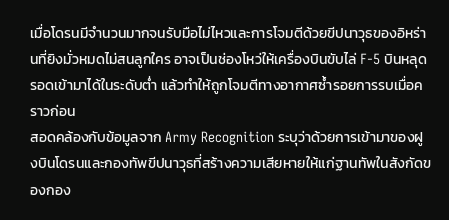เมื่อโดรนมีจำนวนมากจนรับมือไม่ไหวและการโจมตีด้วยขีปนาวุธของอิหร่านที่ยิงมั่วหมดไม่สนลูกใคร อาจเป็นช่องโหว่ให้เครื่องบินขับไล่ F-5 บินหลุดรอดเข้ามาได้ในระดับต่ำ แล้วทำให้ถูกโจมตีทางอากาศซ้ำรอยการรบเมื่อคราวก่อน
สอดคล้องกับข้อมูลจาก Army Recognition ระบุว่าด้วยการเข้ามาของฝูงบินโดรนและกองทัพขีปนาวุธที่สร้างความเสียหายให้แก่ฐานทัพในสังกัดของกอง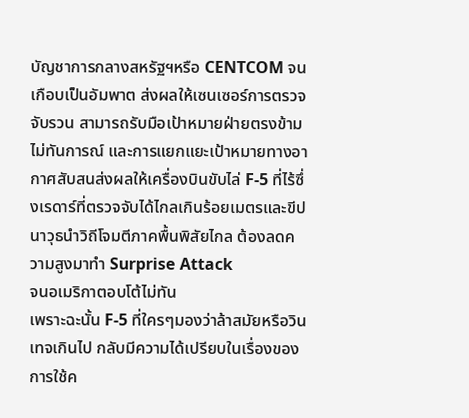บัญชาการกลางสหรัฐฯหรือ CENTCOM จนเกือบเป็นอัมพาต ส่งผลให้เซนเซอร์การตรวจจับรวน สามารถรับมือเป้าหมายฝ่ายตรงข้ามไม่ทันการณ์ และการแยกแยะเป้าหมายทางอากาศสับสนส่งผลให้เครื่องบินขับไล่ F-5 ที่ไร้ซึ่งเรดาร์ที่ตรวจจับได้ไกลเกินร้อยเมตรและขีปนาวุธนำวิถีโจมตีภาคพื้นพิสัยไกล ต้องลดความสูงมาทำ Surprise Attack
จนอเมริกาตอบโต้ไม่ทัน
เพราะฉะนั้น F-5 ที่ใครๆมองว่าล้าสมัยหรือวินเทจเกินไป กลับมีความได้เปรียบในเรื่องของการใช้ค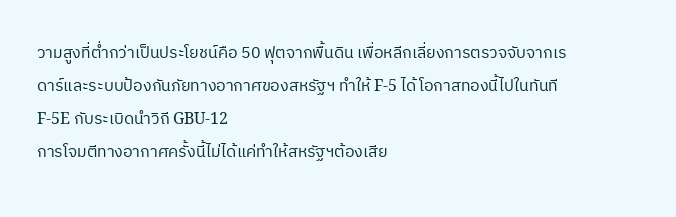วามสูงที่ต่ำกว่าเป็นประโยชน์คือ 50 ฟุตจากพื้นดิน เพื่อหลีกเลี่ยงการตรวจจับจากเรดาร์และระบบป้องกันภัยทางอากาศของสหรัฐฯ ทำให้ F-5 ได้โอกาสทองนี้ไปในทันที
F-5E กับระเบิดนำวิถี GBU-12
การโจมตีทางอากาศครั้งนี้ไม่ได้แค่ทำให้สหรัฐฯต้องเสีย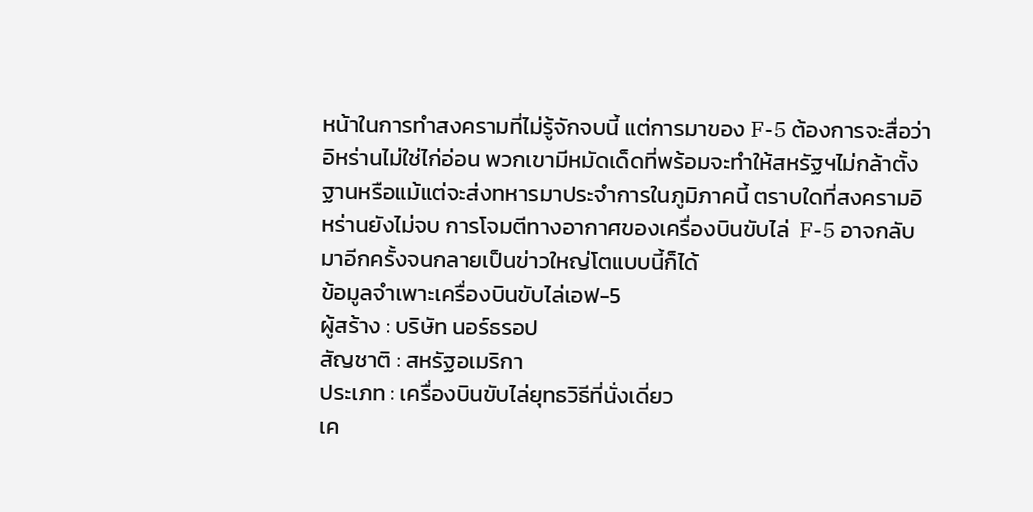หน้าในการทำสงครามที่ไม่รู้จักจบนี้ แต่การมาของ F-5 ต้องการจะสื่อว่าอิหร่านไม่ใช่ไก่อ่อน พวกเขามีหมัดเด็ดที่พร้อมจะทำให้สหรัฐฯไม่กล้าตั้งฐานหรือแม้แต่จะส่งทหารมาประจำการในภูมิภาคนี้ ตราบใดที่สงครามอิหร่านยังไม่จบ การโจมตีทางอากาศของเครื่องบินขับไล่  F-5 อาจกลับมาอีกครั้งจนกลายเป็นข่าวใหญ่โตแบบนี้ก็ได้
ข้อมูลจำเพาะเครื่องบินขับไล่เอฟ-5
ผู้สร้าง : บริษัท นอร์ธรอป
สัญชาติ : สหรัฐอเมริกา
ประเภท : เครื่องบินขับไล่ยุทธวิธีที่นั่งเดี่ยว
เค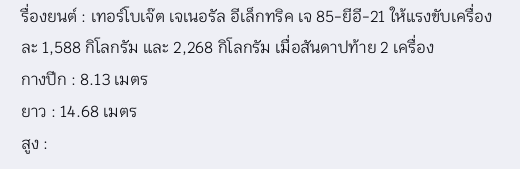รื่องยนต์ : เทอร์โบเจ๊ต เจเนอรัล อีเล็กทริค เจ 85-ยีอี-21 ให้แรงขับเครื่องละ 1,588 กิโลกรัม และ 2,268 กิโลกรัม เมื่อสันดาปท้าย 2 เครื่อง
กางปีก : 8.13 เมตร
ยาว : 14.68 เมตร
สูง :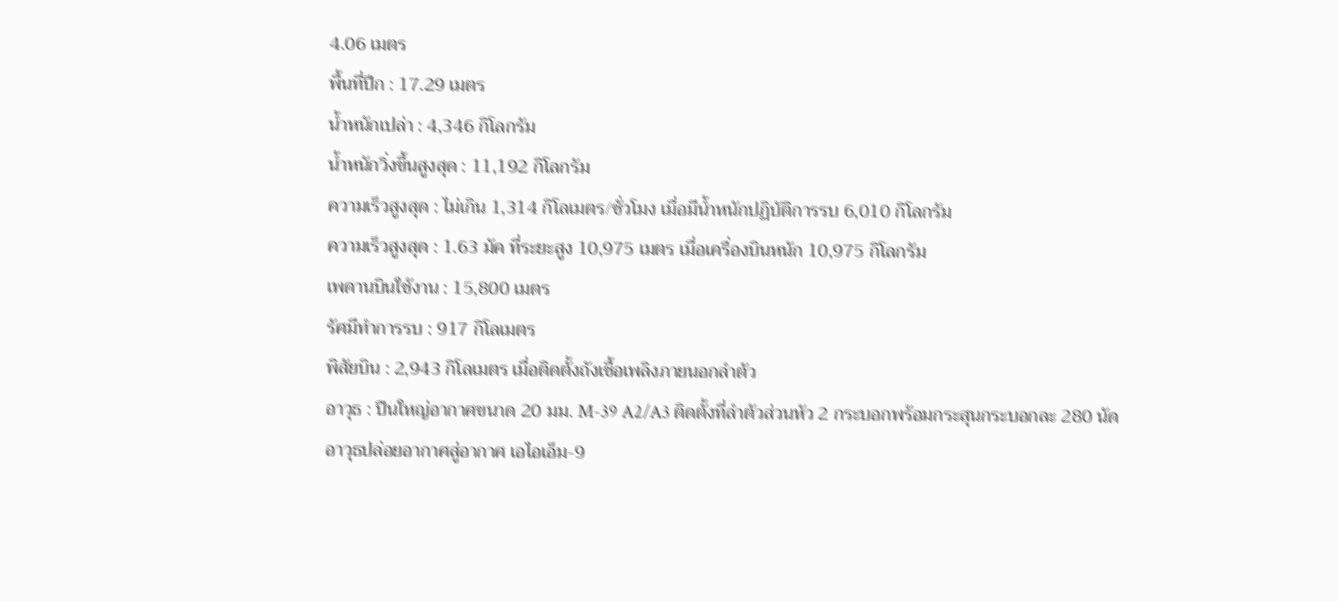4.06 เมตร
พื้นที่ปีก : 17.29 เมตร
น้ำหนักเปล่า : 4,346 กิโลกรัม
น้ำหนักวิ่งขึ้นสูงสุด : 11,192 กิโลกรัม
ความเร็วสูงสุด : ไม่เกิน 1,314 กิโลเมตร/ชั่วโมง เมื่อมีน้ำหนักปฏิบัติการรบ 6,010 กิโลกรัม
ความเร็วสูงสุด : 1.63 มัค ที่ระยะสูง 10,975 เมตร เมื่อเครื่องบินหนัก 10,975 กิโลกรัม
เพดานบินใช้งาน : 15,800 เมตร
รัศมีทำการรบ : 917 กิโลเมตร
พิสัยบิน : 2,943 กิโลเมตร เมื่อติดตั้งถังเชื้อเพลิงภายนอกลำตัว
อาวุธ : ปืนใหญ่อากาศขนาด 20 มม. M-39 A2/A3 ติดตั้งที่ลำตัวส่วนหัว 2 กระบอกพร้อมกระสุนกระบอกละ 280 นัด
อาวุธปล่อยอากาศสู่อากาศ เอไอเอ็ม-9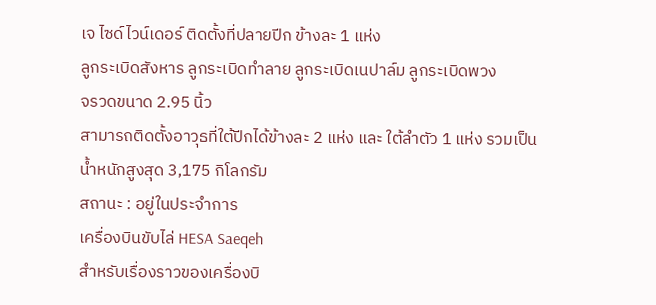เจ ไซด์ไวน์เดอร์ ติดตั้งที่ปลายปีก ข้างละ 1 แห่ง
ลูกระเบิดสังหาร ลูกระเบิดทำลาย ลูกระเบิดเนปาล์ม ลูกระเบิดพวง
จรวดขนาด 2.95 นิ้ว
สามารถติดตั้งอาวุธที่ใต้ปีกได้ข้างละ 2 แห่ง และ ใต้ลำตัว 1 แห่ง รวมเป็นน้ำหนักสูงสุด 3,175 กิโลกรัม
สถานะ : อยู่ในประจำการ
เครื่องบินขับไล่ HESA Saeqeh
สำหรับเรื่องราวของเครื่องบิ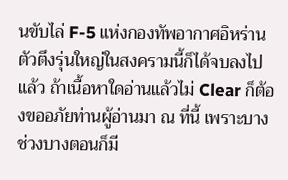นขับไล่ F-5 แห่งกองทัพอากาศอิหร่าน ตัวตึงรุ่นใหญ่ในสงครามนี้ก็ได้จบลงไปแล้ว ถ้าเนื้อหาใดอ่านแล้วไม่ Clear ก็ต้องขออภัยท่านผู้อ่านมา ณ ที่นี้ เพราะบางช่วงบางตอนก็มี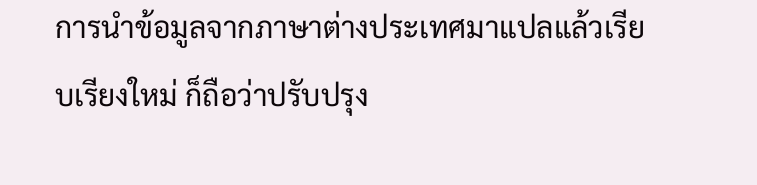การนำข้อมูลจากภาษาต่างประเทศมาแปลแล้วเรียบเรียงใหม่ ก็ถือว่าปรับปรุง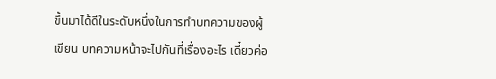ขึ้นมาได้ดีในระดับหนึ่งในการทำบทความของผู้เขียน บทความหน้าจะไปกันที่เรื่องอะไร เดี๋ยวค่อ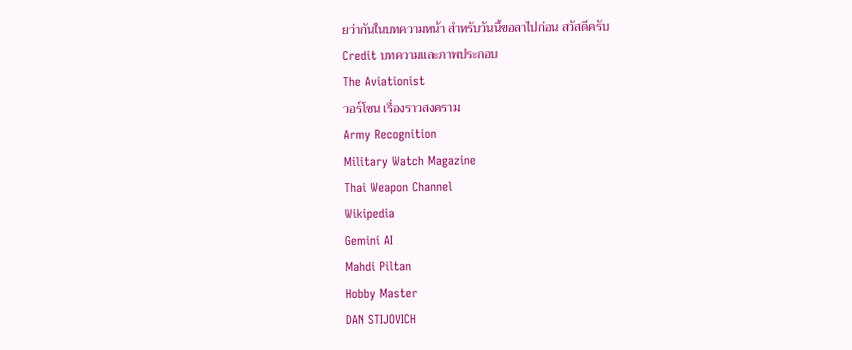ยว่ากันในบทความหน้า สำหรับวันนี้ขอลาไปก่อน สวัสดีครับ
Credit บทความและภาพประกอบ
The Aviationist
วอร์โซน เรื่องราวสงคราม
Army Recognition
Military Watch Magazine
Thai Weapon Channel
Wikipedia
Gemini AI
Mahdi Piltan
Hobby Master
DAN STIJOVICH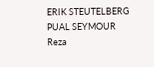ERIK STEUTELBERG
PUAL SEYMOUR
Reza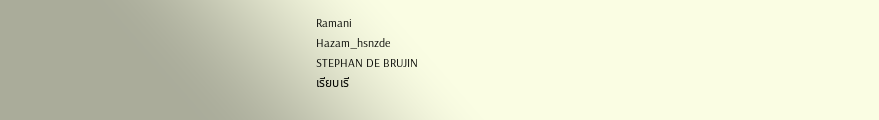Ramani
Hazam_hsnzde
STEPHAN DE BRUJIN
เรียบเรี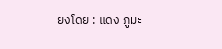ยงโดย : แดง ภูมะ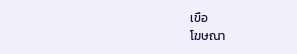เขือ
โฆษณา